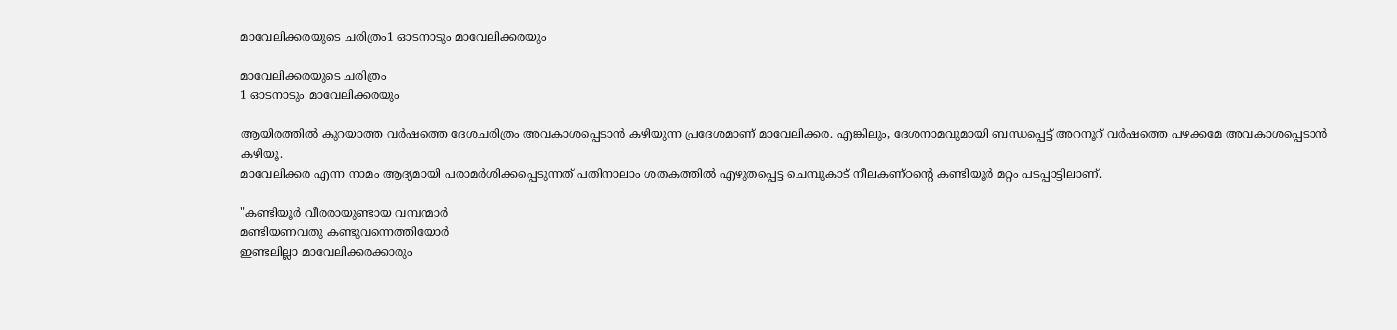മാവേലിക്കരയുടെ ചരിത്രം1 ഓടനാടും മാവേലിക്കരയും

മാവേലിക്കരയുടെ ചരിത്രം
1 ഓടനാടും മാവേലിക്കരയും

ആയിരത്തില്‍ കുറയാത്ത വര്‍ഷത്തെ ദേശചരിത്രം അവകാശപ്പെടാന്‍ കഴിയുന്ന പ്രദേശമാണ് മാവേലിക്കര. എങ്കിലും, ദേശനാമവുമായി ബന്ധപ്പെട്ട് അറനൂറ് വര്‍ഷത്തെ പഴക്കമേ അവകാശപ്പെടാന്‍ കഴിയൂ.
മാവേലിക്കര എന്ന നാമം ആദ്യമായി പരാമര്‍ശിക്കപ്പെടുന്നത് പതിനാലാം ശതകത്തില്‍ എഴുതപ്പെട്ട ചെമ്പുകാട് നീലകണ്ഠന്‍റെ കണ്ടിയൂര്‍ മറ്റം പടപ്പാട്ടിലാണ്.

"കണ്ടിയൂര്‍ വീരരായുണ്ടായ വമ്പന്മാര്‍
മണ്ടിയണവതു കണ്ടുവന്നെത്തിയോര്‍
ഇണ്ടലില്ലാ മാവേലിക്കരക്കാരും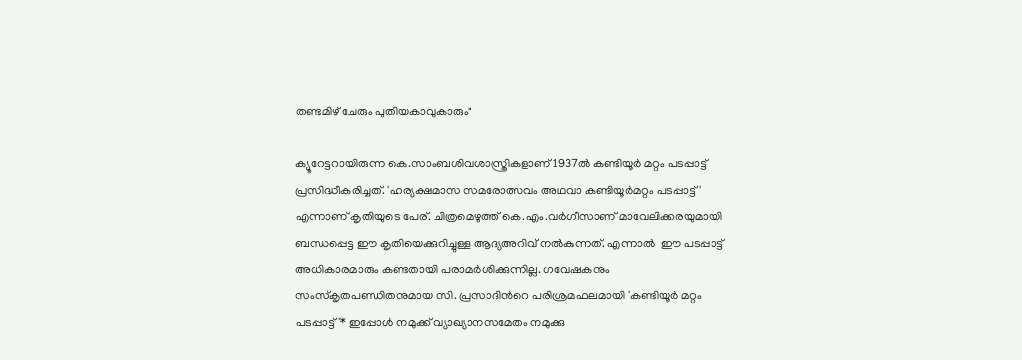തണ്ടമിഴ് ചേരും പുതിയകാവുകാരും"

ക്യൂറേട്ടറായിരുന്ന കെ.സാംബശിവശാസ്ത്രികളാണ് 1937ല്‍ കണ്ടിയൂര്‍ മറ്റം പടപ്പാട്ട് പ്രസിദ്ധീകരിച്ചത്. 'ഹര്യക്ഷമാസ സമരോത്സവം അഥവാ കണ്ടിയൂര്‍മറ്റം പടപ്പാട്ട്' എന്നാണ് കൃതിയുടെ പേര്. ചിത്രമെഴുത്ത് കെ.എം.വര്‍ഗീസാണ് മാവേലിക്കരയുമായി ബന്ധപ്പെട്ട ഈ കൃതിയെക്കുറിച്ചുള്ള ആദ്യഅറിവ് നല്‍കുന്നത്. എന്നാല്‍  ഈ പടപ്പാട്ട് അധികാരമാരും കണ്ടതായി പരാമര്‍ശിക്കുന്നില്ല. ഗവേഷകനും സംസ്കൃതപണ്ഡിതനുമായ സി. പ്രസാദിന്‍റെ പരിശ്രമഫലമായി 'കണ്ടിയൂര്‍ മറ്റം പടപ്പാട്ട്'* ഇപ്പോള്‍ നമുക്ക് വ്യാഖ്യാനസമേതം നമുക്കു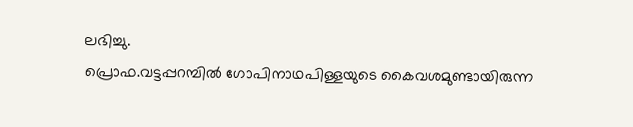ലഭിച്ചു.
പ്രൊഫ.വട്ടപ്പറമ്പില്‍ ഗോപിനാഥപിള്ളയുടെ കൈവശമുണ്ടായിരുന്ന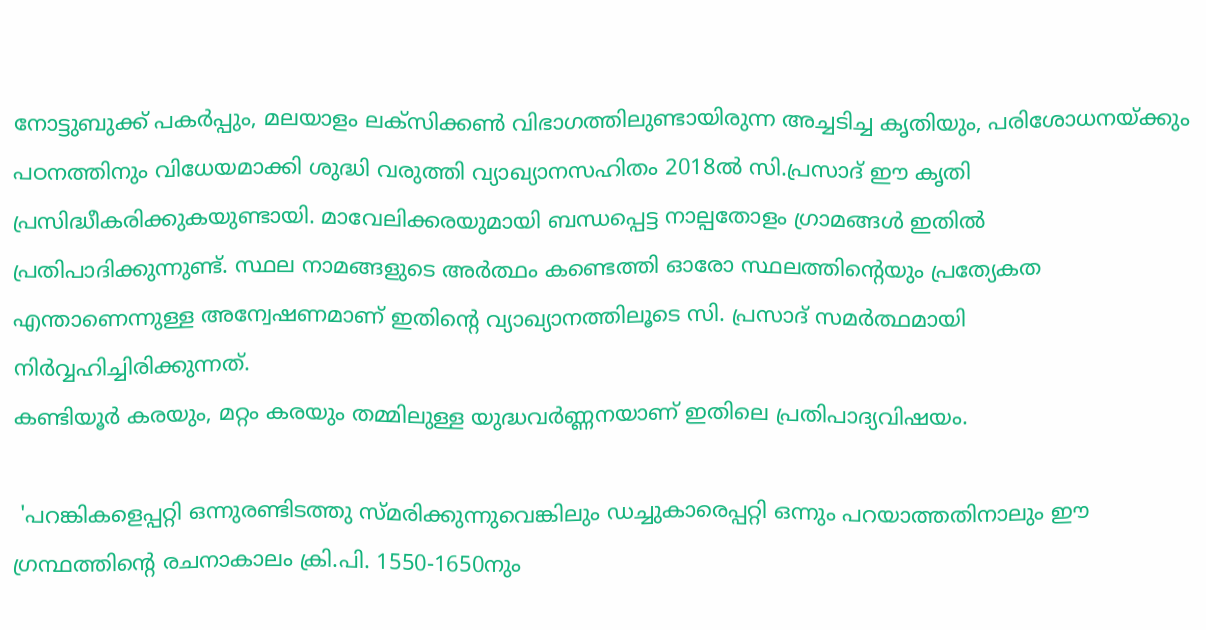നോട്ടുബുക്ക് പകര്‍പ്പും, മലയാളം ലക്സിക്കണ്‍ വിഭാഗത്തിലുണ്ടായിരുന്ന അച്ചടിച്ച കൃതിയും, പരിശോധനയ്ക്കും പഠനത്തിനും വിധേയമാക്കി ശുദ്ധി വരുത്തി വ്യാഖ്യാനസഹിതം 2018ല്‍ സി.പ്രസാദ് ഈ കൃതി പ്രസിദ്ധീകരിക്കുകയുണ്ടായി. മാവേലിക്കരയുമായി ബന്ധപ്പെട്ട നാല്പതോളം ഗ്രാമങ്ങള്‍ ഇതില്‍ പ്രതിപാദിക്കുന്നുണ്ട്. സ്ഥല നാമങ്ങളുടെ അര്‍ത്ഥം കണ്ടെത്തി ഓരോ സ്ഥലത്തിന്‍റെയും പ്രത്യേകത എന്താണെന്നുള്ള അന്വേഷണമാണ് ഇതിന്‍റെ വ്യാഖ്യാനത്തിലൂടെ സി. പ്രസാദ് സമര്‍ത്ഥമായി നിര്‍വ്വഹിച്ചിരിക്കുന്നത്.
കണ്ടിയൂര്‍ കരയും, മറ്റം കരയും തമ്മിലുള്ള യുദ്ധവര്‍ണ്ണനയാണ് ഇതിലെ പ്രതിപാദ്യവിഷയം.

 'പറങ്കികളെപ്പറ്റി ഒന്നുരണ്ടിടത്തു സ്മരിക്കുന്നുവെങ്കിലും ഡച്ചുകാരെപ്പറ്റി ഒന്നും പറയാത്തതിനാലും ഈ ഗ്രന്ഥത്തിന്‍റെ രചനാകാലം ക്രി.പി. 1550-1650നും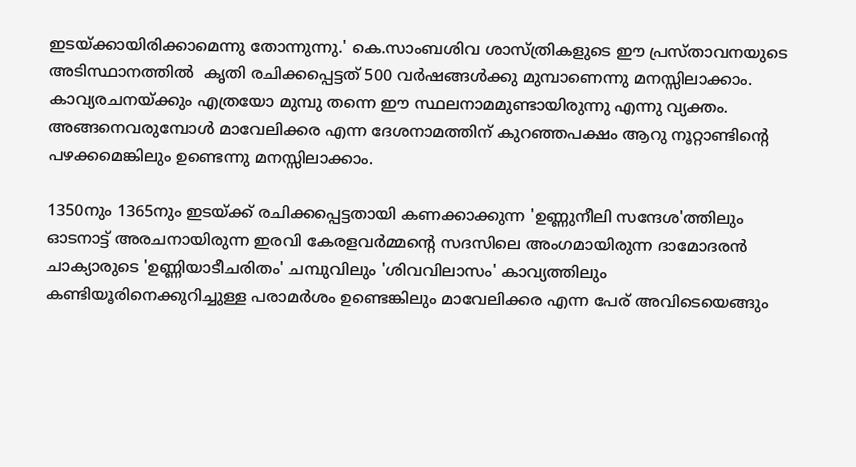ഇടയ്ക്കായിരിക്കാമെന്നു തോന്നുന്നു.' കെ.സാംബശിവ ശാസ്ത്രികളുടെ ഈ പ്രസ്താവനയുടെ അടിസ്ഥാനത്തില്‍  കൃതി രചിക്കപ്പെട്ടത് 500 വര്‍ഷങ്ങള്‍ക്കു മുമ്പാണെന്നു മനസ്സിലാക്കാം. കാവ്യരചനയ്ക്കും എത്രയോ മുമ്പു തന്നെ ഈ സ്ഥലനാമമുണ്ടായിരുന്നു എന്നു വ്യക്തം. അങ്ങനെവരുമ്പോള്‍ മാവേലിക്കര എന്ന ദേശനാമത്തിന് കുറഞ്ഞപക്ഷം ആറു നൂറ്റാണ്ടിന്‍റെ പഴക്കമെങ്കിലും ഉണ്ടെന്നു മനസ്സിലാക്കാം.

1350നും 1365നും ഇടയ്ക്ക് രചിക്കപ്പെട്ടതായി കണക്കാക്കുന്ന 'ഉണ്ണുനീലി സന്ദേശ'ത്തിലും ഓടനാട്ട് അരചനായിരുന്ന ഇരവി കേരളവര്‍മ്മന്‍റെ സദസിലെ അംഗമായിരുന്ന ദാമോദരന്‍ ചാക്യാരുടെ 'ഉണ്ണിയാടീചരിതം' ചമ്പുവിലും 'ശിവവിലാസം' കാവ്യത്തിലും കണ്ടിയൂരിനെക്കുറിച്ചുള്ള പരാമര്‍ശം ഉണ്ടെങ്കിലും മാവേലിക്കര എന്ന പേര് അവിടെയെങ്ങും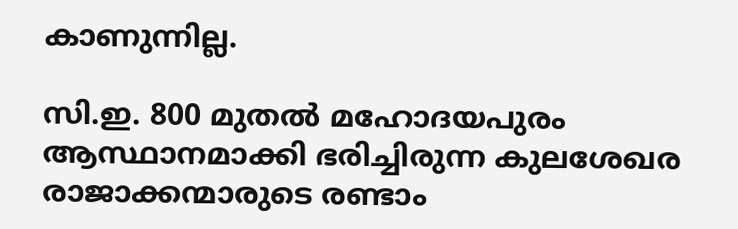കാണുന്നില്ല.

സി.ഇ. 800 മുതല്‍ മഹോദയപുരം ആസ്ഥാനമാക്കി ഭരിച്ചിരുന്ന കുലശേഖര രാജാക്കന്മാരുടെ രണ്ടാം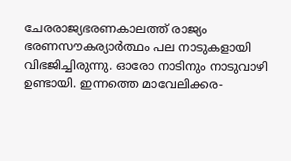ചേരരാജ്യഭരണകാലത്ത് രാജ്യം ഭരണസൗകര്യാര്‍ത്ഥം പല നാടുകളായി വിഭജിച്ചിരുന്നു. ഓരോ നാടിനും നാടുവാഴി ഉണ്ടായി. ഇന്നത്തെ മാവേലിക്കര-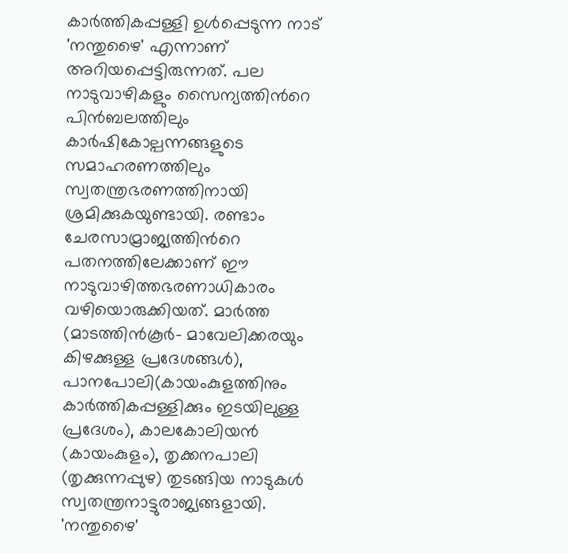കാര്‍ത്തികപ്പള്ളി ഉള്‍പ്പെടുന്ന നാട് 'നന്തുഴൈ' എന്നാണ് അറിയപ്പെട്ടിരുന്നത്. പല നാടുവാഴികളും സൈന്യത്തിന്‍റെ പിന്‍ബലത്തിലും കാര്‍ഷികോല്പന്നങ്ങളുടെ സമാഹരണത്തിലും സ്വതന്ത്രഭരണത്തിനായി ശ്രമിക്കുകയുണ്ടായി. രണ്ടാം ചേരസാമ്രാജ്യത്തിന്‍റെ പതനത്തിലേക്കാണ് ഈ നാടുവാഴിത്തഭരണാധികാരം വഴിയൊരുക്കിയത്. മാര്‍ത്ത (മാടത്തിന്‍കൂര്‍- മാവേലിക്കരയും കിഴക്കുള്ള പ്രദേശങ്ങള്‍), പാനപോലി(കായംകുളത്തിനും കാര്‍ത്തികപ്പള്ളിക്കും ഇടയിലുള്ള പ്രദേശം), കാലകോലിയന്‍ (കായംകുളം), തൃക്കനപാലി (തൃക്കുന്നപ്പുഴ) തുടങ്ങിയ നാടുകള്‍ സ്വതന്ത്രനാട്ടുരാജ്യങ്ങളായി. 'നന്തുഴൈ'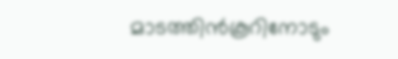മാടത്തിന്‍കൂറിനോടും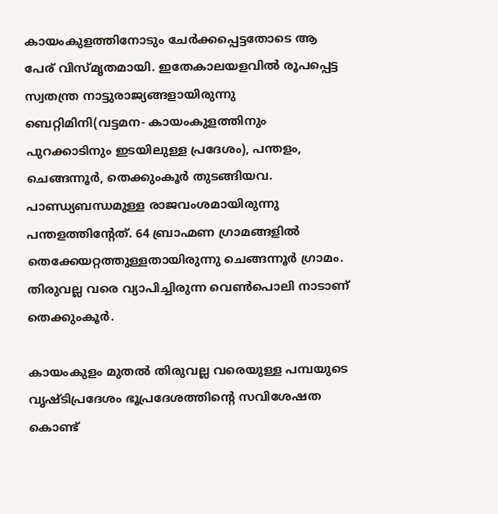കായംകുളത്തിനോടും ചേര്‍ക്കപ്പെട്ടതോടെ ആ പേര് വിസ്മൃതമായി. ഇതേകാലയളവില്‍ രൂപപ്പെട്ട സ്വതന്ത്ര നാട്ടുരാജ്യങ്ങളായിരുന്നു ബെറ്റിമിനി(വട്ടമന- കായംകുളത്തിനും പുറക്കാടിനും ഇടയിലുള്ള പ്രദേശം), പന്തളം, ചെങ്ങന്നൂര്‍, തെക്കുംകൂര്‍ തുടങ്ങിയവ. പാണ്ഡ്യബന്ധമുള്ള രാജവംശമായിരുന്നു പന്തളത്തിന്‍റേത്. 64 ബ്രാഹ്മണ ഗ്രാമങ്ങളില്‍ തെക്കേയറ്റത്തുള്ളതായിരുന്നു ചെങ്ങന്നൂര്‍ ഗ്രാമം. തിരുവല്ല വരെ വ്യാപിച്ചിരുന്ന വെണ്‍പൊലി നാടാണ് തെക്കുംകൂര്‍.

കായംകുളം മുതല്‍ തിരുവല്ല വരെയുള്ള പമ്പയുടെ വൃഷ്ടിപ്രദേശം ഭൂപ്രദേശത്തിന്‍റെ സവിശേഷത കൊണ്ട്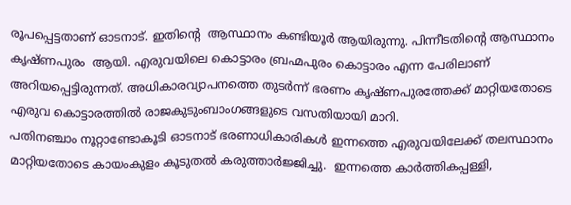രൂപപ്പെട്ടതാണ് ഓടനാട്. ഇതിന്‍റെ  ആസ്ഥാനം കണ്ടിയൂര്‍ ആയിരുന്നു. പിന്നീടതിന്‍റെ ആസ്ഥാനം കൃഷ്ണപുരം  ആയി. എരുവയിലെ കൊട്ടാരം ബ്രഹ്മപുരം കൊട്ടാരം എന്ന പേരിലാണ് അറിയപ്പെട്ടിരുന്നത്. അധികാരവ്യാപനത്തെ തുടര്‍ന്ന് ഭരണം കൃഷ്ണപുരത്തേക്ക് മാറ്റിയതോടെ എരുവ കൊട്ടാരത്തില്‍ രാജകുടുംബാംഗങ്ങളുടെ വസതിയായി മാറി.
പതിനഞ്ചാം നൂറ്റാണ്ടോകൂടി ഓടനാട് ഭരണാധികാരികള്‍ ഇന്നത്തെ എരുവയിലേക്ക് തലസ്ഥാനം മാറ്റിയതോടെ കായംകുളം കൂടുതല്‍ കരുത്താര്‍ജ്ജിച്ചു.  ഇന്നത്തെ കാര്‍ത്തികപ്പള്ളി,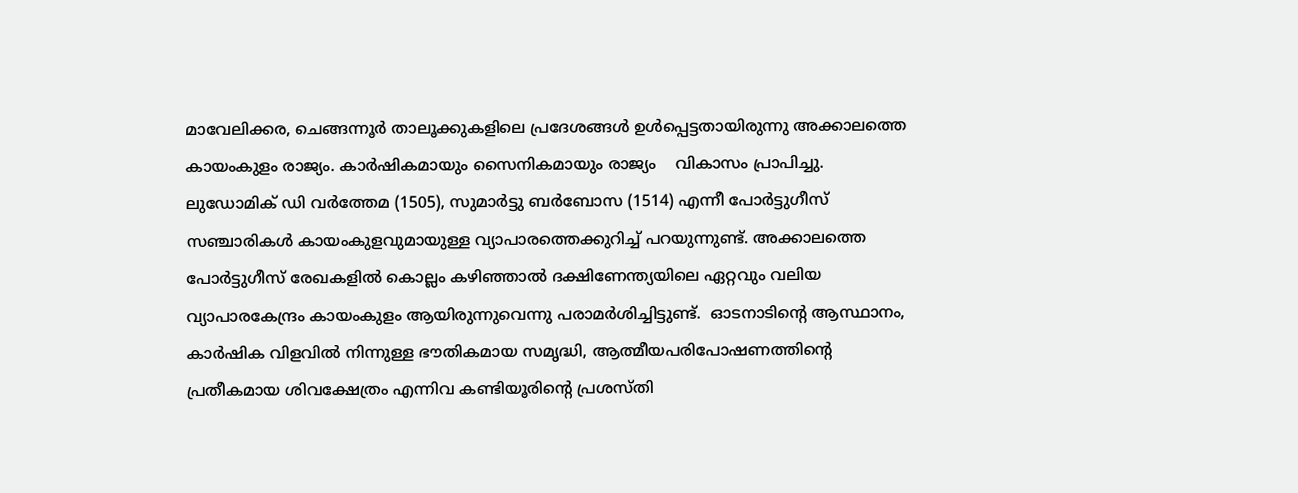മാവേലിക്കര, ചെങ്ങന്നൂര്‍ താലൂക്കുകളിലെ പ്രദേശങ്ങള്‍ ഉള്‍പ്പെട്ടതായിരുന്നു അക്കാലത്തെ കായംകുളം രാജ്യം. കാര്‍ഷികമായും സൈനികമായും രാജ്യം    വികാസം പ്രാപിച്ചു. ലുഡോമിക് ഡി വര്‍ത്തേമ (1505), സുമാര്‍ട്ടു ബര്‍ബോസ (1514) എന്നീ പോര്‍ട്ടുഗീസ് സഞ്ചാരികള്‍ കായംകുളവുമായുള്ള വ്യാപാരത്തെക്കുറിച്ച് പറയുന്നുണ്ട്. അക്കാലത്തെ പോര്‍ട്ടുഗീസ് രേഖകളില്‍ കൊല്ലം കഴിഞ്ഞാല്‍ ദക്ഷിണേന്ത്യയിലെ ഏറ്റവും വലിയ വ്യാപാരകേന്ദ്രം കായംകുളം ആയിരുന്നുവെന്നു പരാമര്‍ശിച്ചിട്ടുണ്ട്.  ഓടനാടിന്‍റെ ആസ്ഥാനം, കാര്‍ഷിക വിളവില്‍ നിന്നുള്ള ഭൗതികമായ സമൃദ്ധി, ആത്മീയപരിപോഷണത്തിന്‍റെ പ്രതീകമായ ശിവക്ഷേത്രം എന്നിവ കണ്ടിയൂരിന്‍റെ പ്രശസ്തി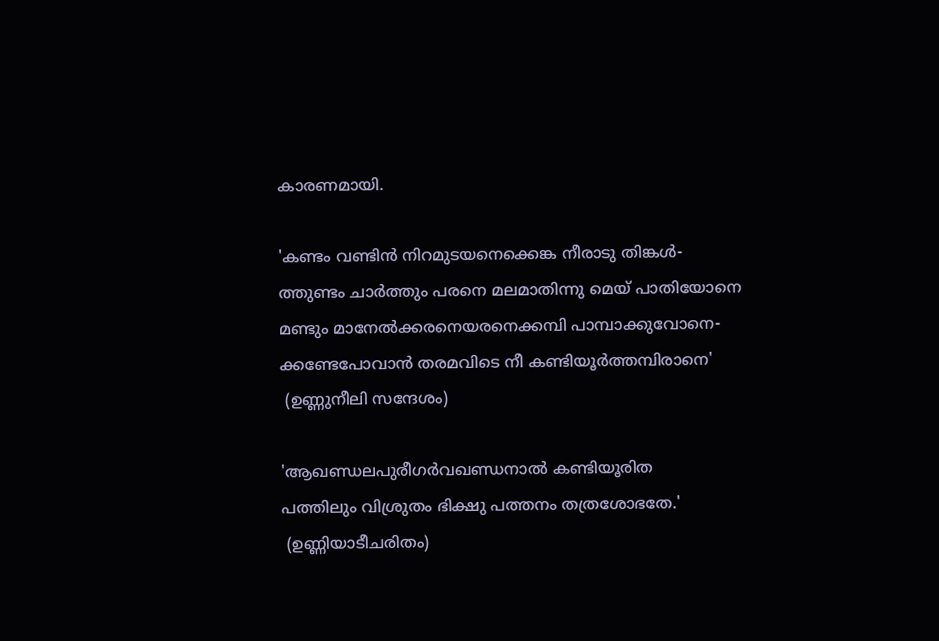കാരണമായി.

'കണ്ടം വണ്ടിന്‍ നിറമുടയനെക്കെങ്ക നീരാടു തിങ്കള്‍-
ത്തുണ്ടം ചാര്‍ത്തും പരനെ മലമാതിന്നു മെയ് പാതിയോനെ
മണ്ടും മാനേല്‍ക്കരനെയരനെക്കമ്പി പാമ്പാക്കുവോനെ-
ക്കണ്ടേപോവാന്‍ തരമവിടെ നീ കണ്ടിയൂര്‍ത്തമ്പിരാനെ'
 (ഉണ്ണുനീലി സന്ദേശം)

'ആഖണ്ഡലപുരീഗര്‍വഖണ്ഡനാല്‍ കണ്ടിയൂരിത
പത്തിലും വിശ്രുതം ഭിക്ഷു പത്തനം തത്രശോഭതേ.'
 (ഉണ്ണിയാടീചരിതം)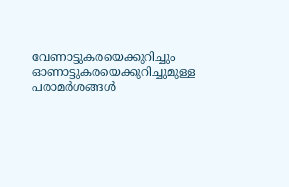വേണാട്ടുകരയെക്കുറിച്ചും ഓണാട്ടുകരയെക്കുറിച്ചുമുള്ള പരാമര്‍ശങ്ങള്‍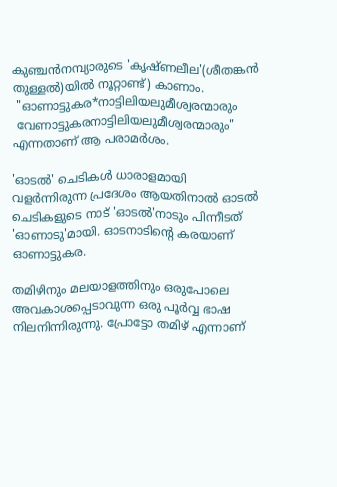കുഞ്ചന്‍നമ്പ്യാരുടെ 'കൃഷ്ണലീല'(ശീതങ്കന്‍ തുള്ളല്‍)യില്‍ നൂറ്റാണ്ട്) കാണാം.
 "ഓണാട്ടുകര*നാട്ടിലിയലുമീശ്വരന്മാരും
 വേണാട്ടുകരനാട്ടിലിയലുമീശ്വരന്മാരും"
എന്നതാണ് ആ പരാമര്‍ശം.

'ഓടല്‍' ചെടികള്‍ ധാരാളമായി വളര്‍ന്നിരുന്ന പ്രദേശം ആയതിനാല്‍ ഓടല്‍ ചെടികളുടെ നാട് 'ഓടല്‍'നാടും പിന്നീടത് 'ഓണാടു'മായി. ഓടനാടിന്‍റെ കരയാണ് ഓണാട്ടുകര.

തമിഴിനും മലയാളത്തിനും ഒരുപോലെ അവകാശപ്പെടാവുന്ന ഒരു പൂര്‍വ്വ ഭാഷ നിലനിന്നിരുന്നു. പ്രോട്ടോ തമിഴ് എന്നാണ്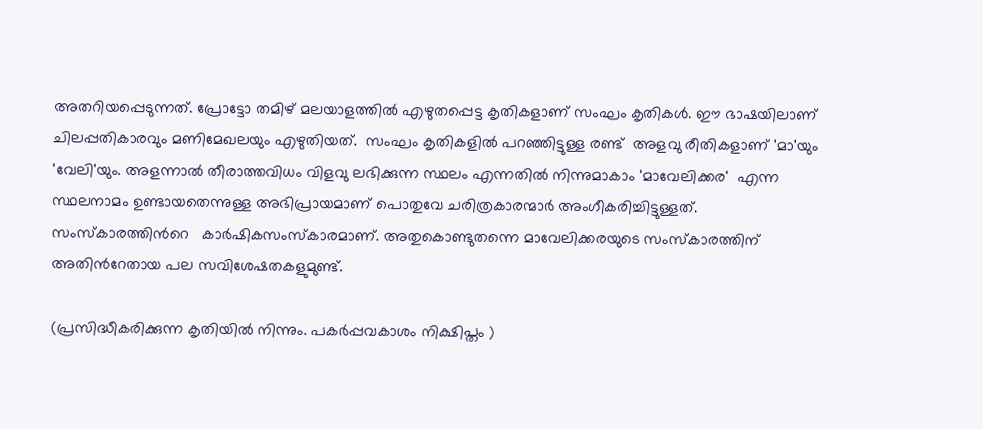അതറിയപ്പെടുന്നത്. പ്രോട്ടോ തമിഴ് മലയാളത്തില്‍ എഴുതപ്പെട്ട കൃതികളാണ് സംഘം കൃതികള്‍. ഈ ഭാഷയിലാണ് ചിലപ്പതികാരവും മണിമേഖലയും എഴുതിയത്.  സംഘം കൃതികളില്‍ പറഞ്ഞിട്ടുള്ള രണ്ട്  അളവു രീതികളാണ് 'മാ'യും 'വേലി'യും. അളന്നാല്‍ തീരാത്തവിധം വിളവു ലഭിക്കുന്ന സ്ഥലം എന്നതില്‍ നിന്നുമാകാം 'മാവേലിക്കര'  എന്ന സ്ഥലനാമം ഉണ്ടായതെന്നുള്ള അഭിപ്രായമാണ് പൊതുവേ ചരിത്രകാരന്മാര്‍ അംഗീകരിച്ചിട്ടുള്ളത്. സംസ്കാരത്തിന്‍റെ   കാര്‍ഷികസംസ്കാരമാണ്. അതുകൊണ്ടുതന്നെ മാവേലിക്കരയുടെ സംസ്കാരത്തിന് അതിന്‍റേതായ പല സവിശേഷതകളുമുണ്ട്.

(പ്രസിദ്ധീകരിക്കുന്ന കൃതിയിൽ നിന്നും. പകർപ്പവകാശം നിക്ഷിപ്തം )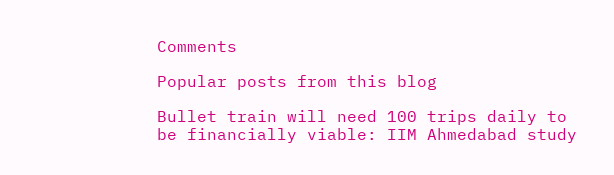Comments

Popular posts from this blog

Bullet train will need 100 trips daily to be financially viable: IIM Ahmedabad study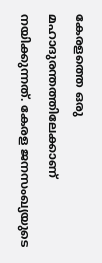കേരളത്തെ ഒരു മഹാദുരന്തത്തിലേക്കാണ് നയിക്കുന്നത്. കേരള ജനസംഖ്യയുടെ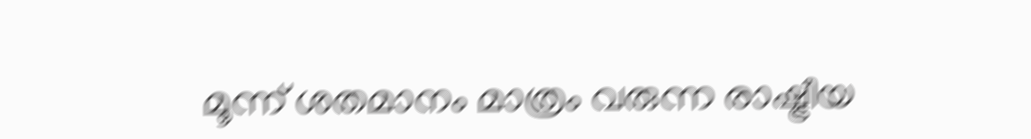മൂന്ന് ശതമാനം മാത്രം വരുന്ന രാഷ്ട്രീയ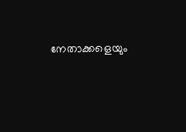നേതാക്കളെയും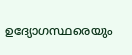ഉദ്യോഗസ്ഥരെയും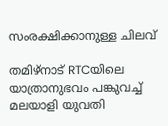സംരക്ഷിക്കാനുള്ള ചിലവ്

തമിഴ്നാട് RTCയിലെ യാത്രാനുഭവം പങ്കുവച്ച് മലയാളി യുവതി